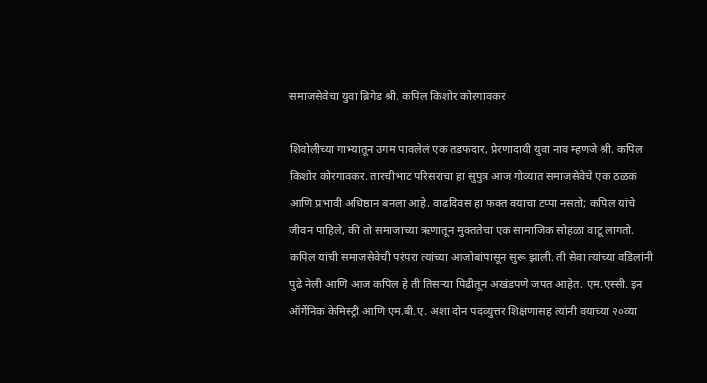समाजसेवेचा युवा ब्रिगेड श्री. कपिल किशोर कोरगावकर

शिवोलीच्या गाभ्यातून उगम पावलेलं एक तडफदार, प्रेरणादायी युवा नाव म्हणजे श्री. कपिल किशोर कोरगावकर. तारचीभाट परिसराचा हा सुपुत्र आज गोव्यात समाजसेवेचे एक ठळक आणि प्रभावी अधिष्ठान बनला आहे. वाढदिवस हा फक्त वयाचा टप्पा नसतो; कपिल यांचे जीवन पाहिले, की तो समाजाच्या ऋणातून मुक्ततेचा एक सामाजिक सोहळा वाटू लागतो.
कपिल यांची समाजसेवेची परंपरा त्यांच्या आजोबांपासून सुरू झाली. ती सेवा त्यांच्या वडिलांनी पुढे नेली आणि आज कपिल हे ती तिसऱ्या पिढीतून अखंडपणे जपत आहेत. एम.एस्सी. इन ऑर्गेनिक केमिस्ट्री आणि एम.बी.ए. अशा दोन पदव्युत्तर शिक्षणासह त्यांनी वयाच्या २०व्या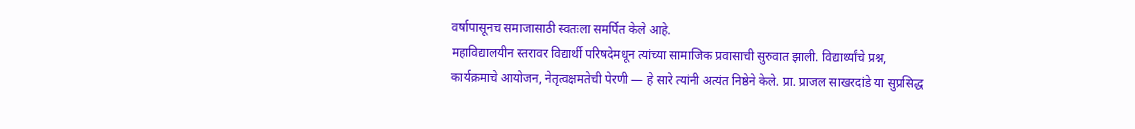वर्षापासूनच समाजासाठी स्वतःला समर्पित केले आहे.
महाविद्यालयीन स्तरावर विद्यार्थी परिषदेमधून त्यांच्या सामाजिक प्रवासाची सुरुवात झाली. विद्यार्थ्यांचे प्रश्न, कार्यक्रमाचे आयोजन, नेतृत्वक्षमतेची पेरणी — हे सारे त्यांनी अत्यंत निष्ठेने केले. प्रा. प्राजल साखरदांडे या सुप्रसिद्ध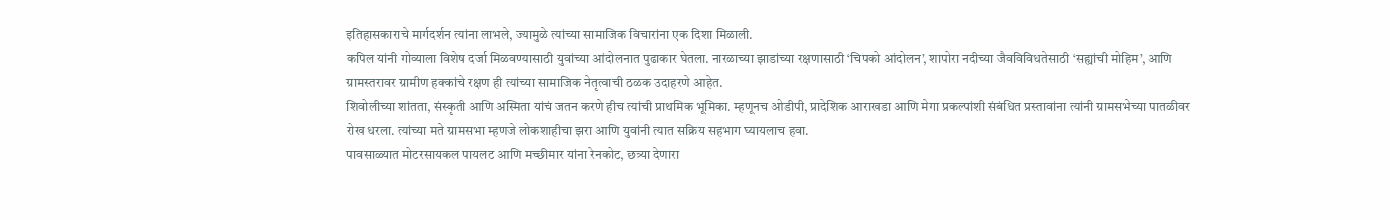इतिहासकाराचे मार्गदर्शन त्यांना लाभले, ज्यामुळे त्यांच्या सामाजिक विचारांना एक दिशा मिळाली.
कपिल यांनी गोव्याला विशेष दर्जा मिळवण्यासाठी युवांच्या आंदोलनात पुढाकार घेतला. नारळाच्या झाडांच्या रक्षणासाठी ‘चिपको आंदोलन’, शापोरा नदीच्या जैवविविधतेसाठी ‘सह्यांची मोहिम’, आणि ग्रामस्तरावर ग्रामीण हक्कांचे रक्षण ही त्यांच्या सामाजिक नेतृत्वाची ठळक उदाहरणे आहेत.
शिवोलीच्या शांतता, संस्कृती आणि अस्मिता यांचं जतन करणे हीच त्यांची प्राथमिक भूमिका. म्हणूनच ओडीपी, प्रादेशिक आराखडा आणि मेगा प्रकल्पांशी संबंधित प्रस्तावांना त्यांनी ग्रामसभेच्या पातळीवर रोख धरला. त्यांच्या मते ग्रामसभा म्हणजे लोकशाहीचा झरा आणि युवांनी त्यात सक्रिय सहभाग घ्यायलाच हवा.
पावसाळ्यात मोटरसायकल पायलट आणि मच्छीमार यांना रेनकोट, छत्र्या देणारा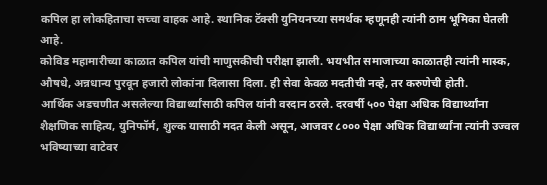कपिल हा लोकहिताचा सच्चा वाहक आहे. स्थानिक टॅक्सी युनियनच्या समर्थक म्हणूनही त्यांनी ठाम भूमिका घेतली आहे.
कोविड महामारीच्या काळात कपिल यांची माणुसकीची परीक्षा झाली. भयभीत समाजाच्या काळातही त्यांनी मास्क, औषधे, अन्नधान्य पुरवून हजारो लोकांना दिलासा दिला. ही सेवा केवळ मदतीची नव्हे, तर करुणेची होती.
आर्थिक अडचणीत असलेल्या विद्यार्थ्यांसाठी कपिल यांनी वरदान ठरले. दरवर्षी ५०० पेक्षा अधिक विद्यार्थ्यांना शैक्षणिक साहित्य, युनिफॉर्म, शुल्क यासाठी मदत केली असून, आजवर ८००० पेक्षा अधिक विद्यार्थ्यांना त्यांनी उज्वल भविष्याच्या वाटेवर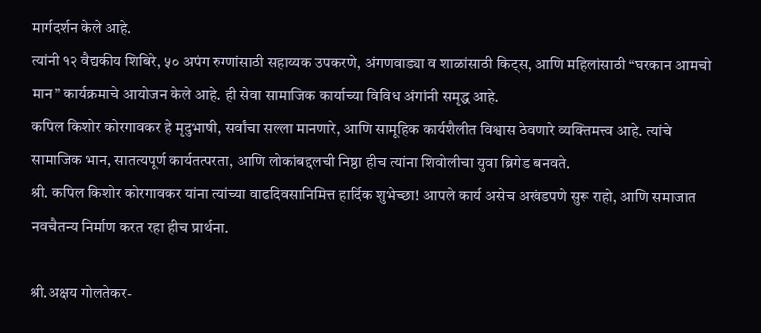मार्गदर्शन केले आहे.
त्यांनी १२ वैद्यकीय शिबिरे, ५० अपंग रुग्णांसाठी सहाय्यक उपकरणे, अंगणवाड्या व शाळांसाठी किट्स, आणि महिलांसाठी “घरकान आमचो मान” कार्यक्रमाचे आयोजन केले आहे. ही सेवा सामाजिक कार्याच्या विविध अंगांनी समृद्ध आहे.
कपिल किशोर कोरगावकर हे मृदुभाषी, सर्वांचा सल्ला मानणारे, आणि सामूहिक कार्यशैलीत विश्वास ठेवणारे व्यक्तिमत्त्व आहे. त्यांचे सामाजिक भान, सातत्यपूर्ण कार्यतत्परता, आणि लोकांबद्दलची निष्ठा हीच त्यांना शिवोलीचा युवा ब्रिगेड बनवते.
श्री. कपिल किशोर कोरगावकर यांना त्यांच्या वाढदिवसानिमित्त हार्दिक शुभेच्छा! आपले कार्य असेच अखंडपणे सुरू राहो, आणि समाजात नवचैतन्य निर्माण करत रहा हीच प्रार्थना.

श्री.अक्षय गोलतेकर-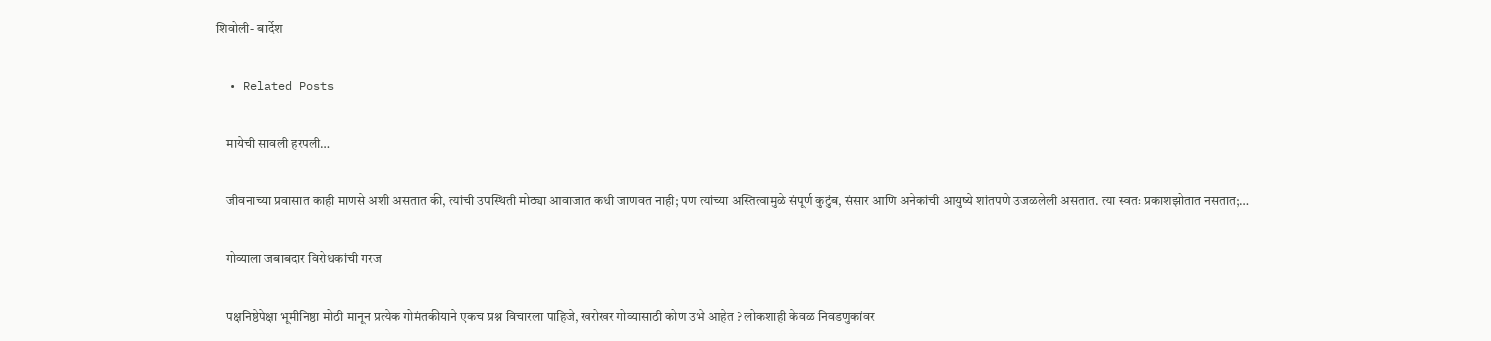शिवोली- बार्देश

  • Related Posts

    मायेची सावली हरपली…

    जीवनाच्या प्रवासात काही माणसे अशी असतात की, त्यांची उपस्थिती मोठ्या आवाजात कधी जाणवत नाही; पण त्यांच्या अस्तित्वामुळे संपूर्ण कुटुंब, संसार आणि अनेकांची आयुष्ये शांतपणे उजळलेली असतात. त्या स्वतः प्रकाशझोतात नसतात;…

    गोव्याला जबाबदार विरोधकांची गरज

    पक्षनिष्ठेपेक्षा भूमीनिष्ठा मोठी मानून प्रत्येक गोमंतकीयाने एकच प्रश्न विचारला पाहिजे, खरोखर गोव्यासाठी कोण उभे आहेत ? लोकशाही केवळ निवडणुकांवर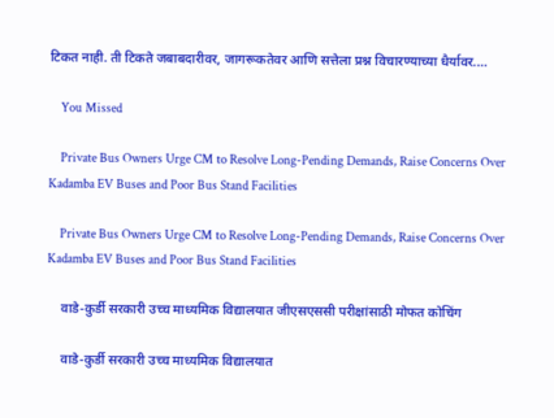टिकत नाही. ती टिकते जबाबदारीवर, जागरूकतेवर आणि सत्तेला प्रश्न विचारण्याच्या धैर्यावर.…

    You Missed

    Private Bus Owners Urge CM to Resolve Long-Pending Demands, Raise Concerns Over Kadamba EV Buses and Poor Bus Stand Facilities

    Private Bus Owners Urge CM to Resolve Long-Pending Demands, Raise Concerns Over Kadamba EV Buses and Poor Bus Stand Facilities

    वाडे-कुर्डी सरकारी उच्च माध्यमिक विद्यालयात जीएसएससी परीक्षांसाठी मोफत कोचिंग

    वाडे-कुर्डी सरकारी उच्च माध्यमिक विद्यालयात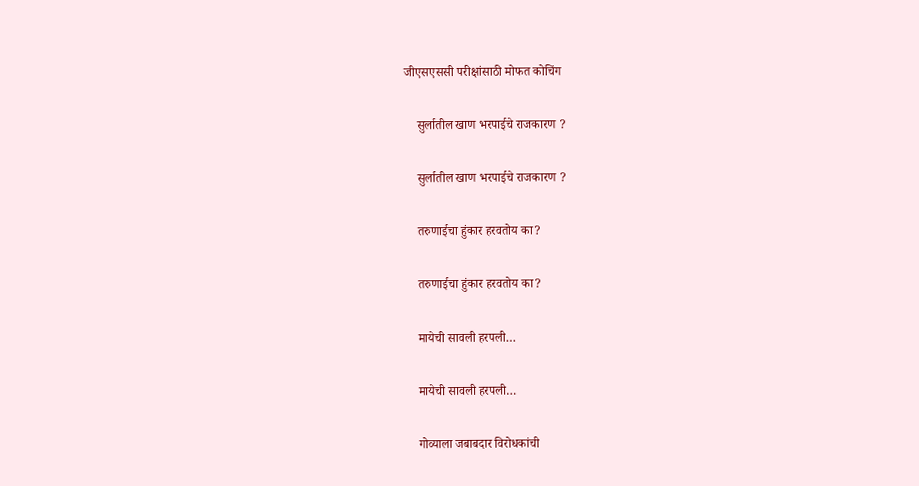जीएसएससी परीक्षांसाठी मोफत कोचिंग

    सुर्लातील खाण भरपाईचे राजकारण ?

    सुर्लातील खाण भरपाईचे राजकारण ?

    तरुणाईचा हुंकार हरवतोय का?

    तरुणाईचा हुंकार हरवतोय का?

    मायेची सावली हरपली…

    मायेची सावली हरपली…

    गोव्याला जबाबदार विरोधकांची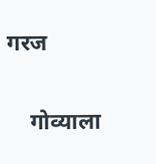गरज

    गोव्याला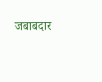जबाबदार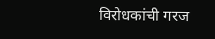विरोधकांची गरज